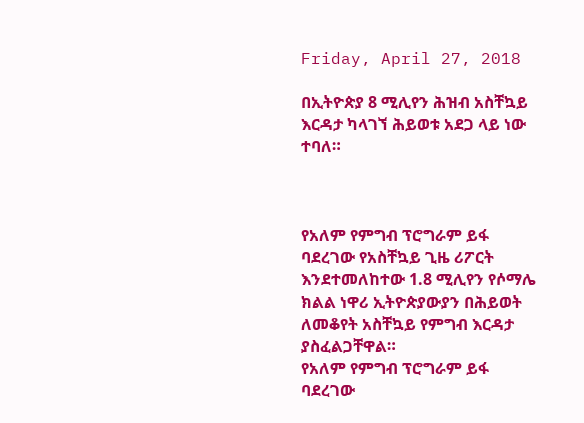Friday, April 27, 2018

በኢትዮጵያ 8 ሚሊየን ሕዝብ አስቸኳይ እርዳታ ካላገኘ ሕይወቱ አደጋ ላይ ነው ተባለ።



የአለም የምግብ ፕሮግራም ይፋ ባደረገው የአስቸኳይ ጊዜ ሪፖርት እንደተመለከተው 1.8 ሚሊየን የሶማሌ ክልል ነዋሪ ኢትዮጵያውያን በሕይወት ለመቆየት አስቸኳይ የምግብ እርዳታ ያስፈልጋቸዋል።
የአለም የምግብ ፕሮግራም ይፋ ባደረገው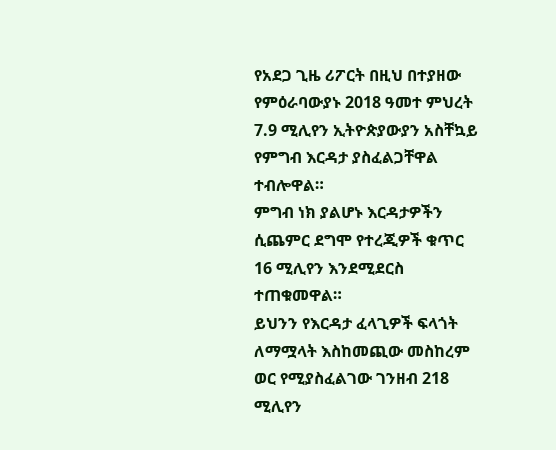የአደጋ ጊዜ ሪፖርት በዚህ በተያዘው የምዕራባውያኑ 2018 ዓመተ ምህረት 7.9 ሚሊየን ኢትዮጵያውያን አስቸኳይ የምግብ እርዳታ ያስፈልጋቸዋል ተብሎዋል።
ምግብ ነክ ያልሆኑ እርዳታዎችን ሲጨምር ደግሞ የተረጂዎች ቁጥር 16 ሚሊየን እንደሚደርስ ተጠቁመዋል።
ይህንን የእርዳታ ፈላጊዎች ፍላጎት ለማሟላት እስከመጪው መስከረም ወር የሚያስፈልገው ገንዘብ 218 ሚሊየን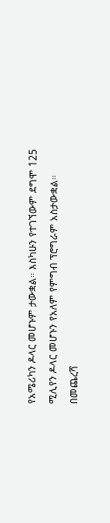የአሜሪካን ዶላር መሆኑም ታውቋል። እስካሁን የተገኘውም ደግሞ 125 ሚሊየን ዶላር መሆኑን የአለም የምግብ ፕሮግራም አስታውቋል።
በመጨረሻ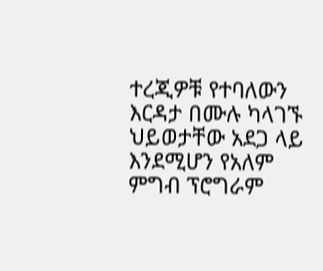ተረጂዎቹ የተባለውን እርዳታ በሙሉ ካላገኙ ህይወታቸው አደጋ ላይ እንደሚሆን የአለም ምግብ ፕሮግራም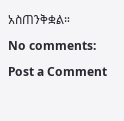አስጠንቅቋል።

No comments:

Post a Comment